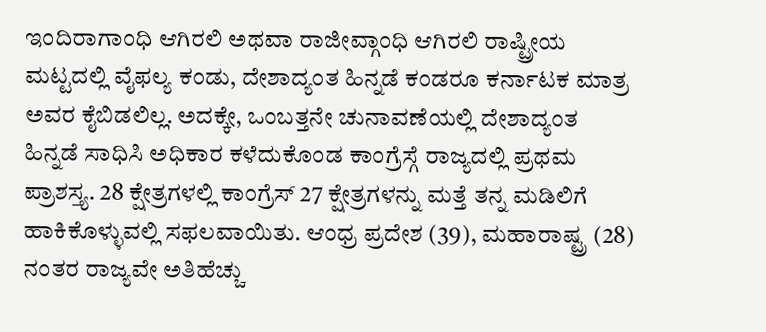ಇಂದಿರಾಗಾಂಧಿ ಆಗಿರಲಿ ಅಥವಾ ರಾಜೀವ್ಗಾಂಧಿ ಆಗಿರಲಿ ರಾಷ್ಟ್ರೀಯ ಮಟ್ಟದಲ್ಲಿ ವೈಫಲ್ಯ ಕಂಡು, ದೇಶಾದ್ಯಂತ ಹಿನ್ನಡೆ ಕಂಡರೂ ಕರ್ನಾಟಕ ಮಾತ್ರ ಅವರ ಕೈಬಿಡಲಿಲ್ಲ. ಅದಕ್ಕೇ, ಒಂಬತ್ತನೇ ಚುನಾವಣೆಯಲ್ಲಿ ದೇಶಾದ್ಯಂತ ಹಿನ್ನಡೆ ಸಾಧಿಸಿ ಅಧಿಕಾರ ಕಳೆದುಕೊಂಡ ಕಾಂಗ್ರೆಸ್ಗೆ ರಾಜ್ಯದಲ್ಲಿ ಪ್ರಥಮ ಪ್ರಾಶಸ್ತ್ಯ. 28 ಕ್ಷೇತ್ರಗಳಲ್ಲಿ ಕಾಂಗ್ರೆಸ್ 27 ಕ್ಷೇತ್ರಗಳನ್ನು ಮತ್ತೆ ತನ್ನ ಮಡಿಲಿಗೆ ಹಾಕಿಕೊಳ್ಳುವಲ್ಲಿ ಸಫಲವಾಯಿತು. ಆಂಧ್ರ ಪ್ರದೇಶ (39), ಮಹಾರಾಷ್ಟ್ರ (28) ನಂತರ ರಾಜ್ಯವೇ ಅತಿಹೆಚ್ಚು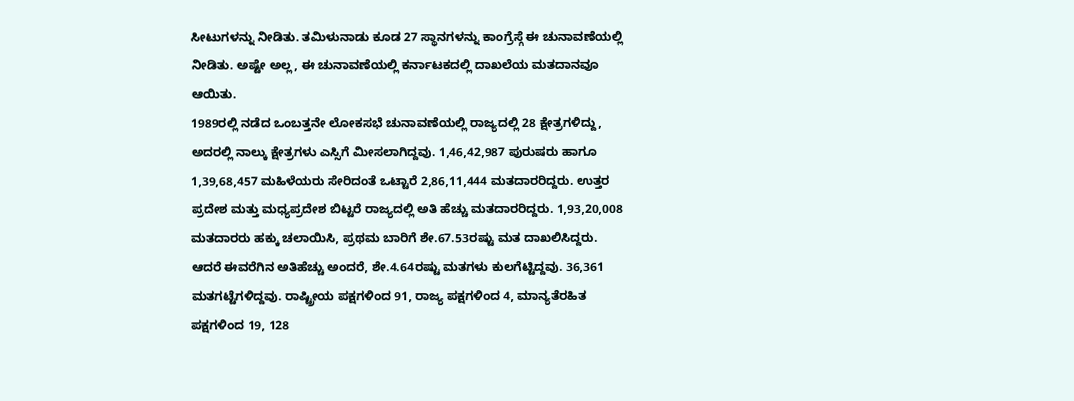ಸೀಟುಗಳನ್ನು ನೀಡಿತು. ತಮಿಳುನಾಡು ಕೂಡ 27 ಸ್ಥಾನಗಳನ್ನು ಕಾಂಗ್ರೆಸ್ಗೆ ಈ ಚುನಾವಣೆಯಲ್ಲಿ ನೀಡಿತು. ಅಷ್ಟೇ ಅಲ್ಲ, ಈ ಚುನಾವಣೆಯಲ್ಲಿ ಕರ್ನಾಟಕದಲ್ಲಿ ದಾಖಲೆಯ ಮತದಾನವೂ ಆಯಿತು.
1989ರಲ್ಲಿ ನಡೆದ ಒಂಬತ್ತನೇ ಲೋಕಸಭೆ ಚುನಾವಣೆಯಲ್ಲಿ ರಾಜ್ಯದಲ್ಲಿ 28 ಕ್ಷೇತ್ರಗಳಿದ್ದು, ಅದರಲ್ಲಿ ನಾಲ್ಕು ಕ್ಷೇತ್ರಗಳು ಎಸ್ಸಿಗೆ ಮೀಸಲಾಗಿದ್ದವು. 1,46,42,987 ಪುರುಷರು ಹಾಗೂ 1,39,68,457 ಮಹಿಳೆಯರು ಸೇರಿದಂತೆ ಒಟ್ಟಾರೆ 2,86,11,444 ಮತದಾರರಿದ್ದರು. ಉತ್ತರ ಪ್ರದೇಶ ಮತ್ತು ಮಧ್ಯಪ್ರದೇಶ ಬಿಟ್ಟರೆ ರಾಜ್ಯದಲ್ಲಿ ಅತಿ ಹೆಚ್ಚು ಮತದಾರರಿದ್ದರು. 1,93,20,008 ಮತದಾರರು ಹಕ್ಕು ಚಲಾಯಿಸಿ, ಪ್ರಥಮ ಬಾರಿಗೆ ಶೇ.67.53ರಷ್ಟು ಮತ ದಾಖಲಿಸಿದ್ದರು. ಆದರೆ ಈವರೆಗಿನ ಅತಿಹೆಚ್ಚು ಅಂದರೆ, ಶೇ.4.64ರಷ್ಟು ಮತಗಳು ಕುಲಗೆಟ್ಟಿದ್ದವು. 36,361 ಮತಗಟ್ಟೆಗಳಿದ್ದವು. ರಾಷ್ಟ್ರೀಯ ಪಕ್ಷಗಳಿಂದ 91, ರಾಜ್ಯ ಪಕ್ಷಗಳಿಂದ 4, ಮಾನ್ಯತೆರಹಿತ ಪಕ್ಷಗಳಿಂದ 19, 128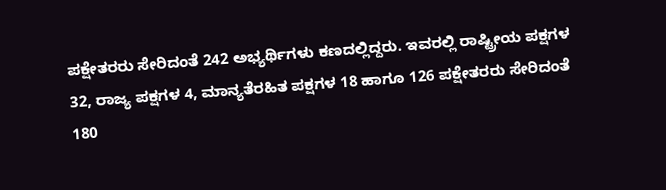ಪಕ್ಷೇತರರು ಸೇರಿದಂತೆ 242 ಅಭ್ಯರ್ಥಿಗಳು ಕಣದಲ್ಲಿದ್ದರು. ಇವರಲ್ಲಿ ರಾಷ್ಟ್ರೀಯ ಪಕ್ಷಗಳ 32, ರಾಜ್ಯ ಪಕ್ಷಗಳ 4, ಮಾನ್ಯತೆರಹಿತ ಪಕ್ಷಗಳ 18 ಹಾಗೂ 126 ಪಕ್ಷೇತರರು ಸೇರಿದಂತೆ 180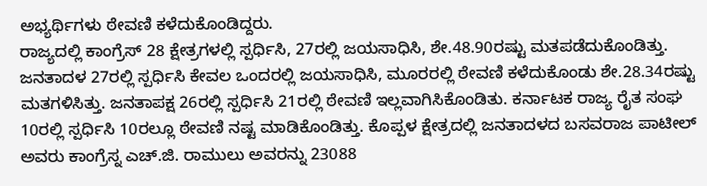ಅಭ್ಯರ್ಥಿಗಳು ಠೇವಣಿ ಕಳೆದುಕೊಂಡಿದ್ದರು.
ರಾಜ್ಯದಲ್ಲಿ ಕಾಂಗ್ರೆಸ್ 28 ಕ್ಷೇತ್ರಗಳಲ್ಲಿ ಸ್ಪರ್ಧಿಸಿ, 27ರಲ್ಲಿ ಜಯಸಾಧಿಸಿ, ಶೇ.48.90ರಷ್ಟು ಮತಪಡೆದುಕೊಂಡಿತ್ತು. ಜನತಾದಳ 27ರಲ್ಲಿ ಸ್ಪರ್ಧಿಸಿ ಕೇವಲ ಒಂದರಲ್ಲಿ ಜಯಸಾಧಿಸಿ, ಮೂರರಲ್ಲಿ ಠೇವಣಿ ಕಳೆದುಕೊಂಡು ಶೇ.28.34ರಷ್ಟು ಮತಗಳಿಸಿತ್ತು. ಜನತಾಪಕ್ಷ 26ರಲ್ಲಿ ಸ್ಪರ್ಧಿಸಿ 21ರಲ್ಲಿ ಠೇವಣಿ ಇಲ್ಲವಾಗಿಸಿಕೊಂಡಿತು. ಕರ್ನಾಟಕ ರಾಜ್ಯ ರೈತ ಸಂಘ 10ರಲ್ಲಿ ಸ್ಪರ್ಧಿಸಿ 10ರಲ್ಲೂ ಠೇವಣಿ ನಷ್ಟ ಮಾಡಿಕೊಂಡಿತ್ತು. ಕೊಪ್ಪಳ ಕ್ಷೇತ್ರದಲ್ಲಿ ಜನತಾದಳದ ಬಸವರಾಜ ಪಾಟೀಲ್ ಅವರು ಕಾಂಗ್ರೆಸ್ನ ಎಚ್.ಜಿ. ರಾಮುಲು ಅವರನ್ನು 23088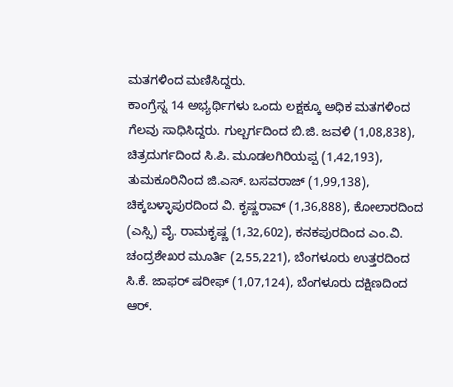ಮತಗಳಿಂದ ಮಣಿಸಿದ್ದರು.
ಕಾಂಗ್ರೆಸ್ನ 14 ಅಭ್ಯರ್ಥಿಗಳು ಒಂದು ಲಕ್ಷಕ್ಕೂ ಅಧಿಕ ಮತಗಳಿಂದ ಗೆಲವು ಸಾಧಿಸಿದ್ದರು. ಗುಲ್ಬರ್ಗದಿಂದ ಬಿ.ಜಿ. ಜವಳಿ (1,08,838), ಚಿತ್ರದುರ್ಗದಿಂದ ಸಿ.ಪಿ. ಮೂಡಲಗಿರಿಯಪ್ಪ (1,42,193), ತುಮಕೂರಿನಿಂದ ಜಿ.ಎಸ್. ಬಸವರಾಜ್ (1,99,138), ಚಿಕ್ಕಬಳ್ಳಾಪುರದಿಂದ ವಿ. ಕೃಷ್ಣರಾವ್ (1,36,888), ಕೋಲಾರದಿಂದ (ಎಸ್ಸಿ) ವೈ. ರಾಮಕೃಷ್ಣ (1,32,602), ಕನಕಪುರದಿಂದ ಎಂ.ವಿ. ಚಂದ್ರಶೇಖರ ಮೂರ್ತಿ (2,55,221), ಬೆಂಗಳೂರು ಉತ್ತರದಿಂದ ಸಿ.ಕೆ. ಜಾಫರ್ ಷರೀಫ್ (1,07,124), ಬೆಂಗಳೂರು ದಕ್ಷಿಣದಿಂದ ಆರ್.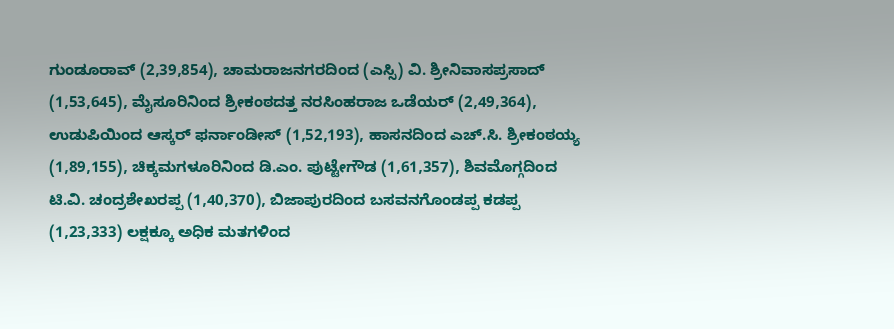ಗುಂಡೂರಾವ್ (2,39,854), ಚಾಮರಾಜನಗರದಿಂದ (ಎಸ್ಸಿ) ವಿ. ಶ್ರೀನಿವಾಸಪ್ರಸಾದ್ (1,53,645), ಮೈಸೂರಿನಿಂದ ಶ್ರೀಕಂಠದತ್ತ ನರಸಿಂಹರಾಜ ಒಡೆಯರ್ (2,49,364), ಉಡುಪಿಯಿಂದ ಆಸ್ಕರ್ ಫರ್ನಾಂಡೀಸ್ (1,52,193), ಹಾಸನದಿಂದ ಎಚ್.ಸಿ. ಶ್ರೀಕಂಠಯ್ಯ (1,89,155), ಚಿಕ್ಕಮಗಳೂರಿನಿಂದ ಡಿ.ಎಂ. ಪುಟ್ಟೇಗೌಡ (1,61,357), ಶಿವಮೊಗ್ಗದಿಂದ ಟಿ.ವಿ. ಚಂದ್ರಶೇಖರಪ್ಪ (1,40,370), ಬಿಜಾಪುರದಿಂದ ಬಸವನಗೊಂಡಪ್ಪ ಕಡಪ್ಪ (1,23,333) ಲಕ್ಷಕ್ಕೂ ಅಧಿಕ ಮತಗಳಿಂದ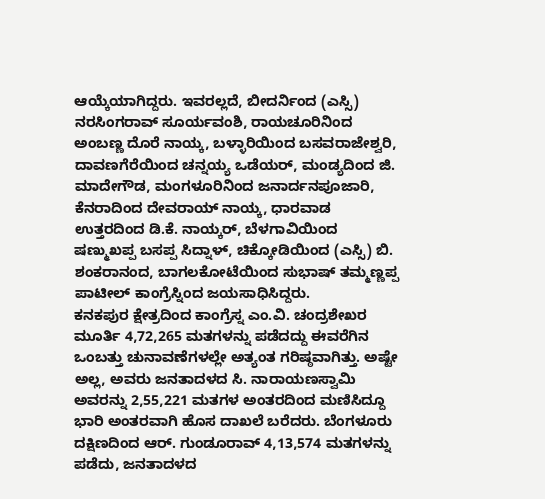ಆಯ್ಕೆಯಾಗಿದ್ದರು. ಇವರಲ್ಲದೆ, ಬೀದರ್ನಿಂದ (ಎಸ್ಸಿ) ನರಸಿಂಗರಾವ್ ಸೂರ್ಯವಂಶಿ, ರಾಯಚೂರಿನಿಂದ ಅಂಬಣ್ಣ ದೊರೆ ನಾಯ್ಕ, ಬಳ್ಳಾರಿಯಿಂದ ಬಸವರಾಜೇಶ್ವರಿ, ದಾವಣಗೆರೆಯಿಂದ ಚನ್ನಯ್ಯ ಒಡೆಯರ್, ಮಂಡ್ಯದಿಂದ ಜಿ. ಮಾದೇಗೌಡ, ಮಂಗಳೂರಿನಿಂದ ಜನಾರ್ದನಪೂಜಾರಿ, ಕೆನರಾದಿಂದ ದೇವರಾಯ್ ನಾಯ್ಕ, ಧಾರವಾಡ ಉತ್ತರದಿಂದ ಡಿ.ಕೆ. ನಾಯ್ಕರ್, ಬೆಳಗಾವಿಯಿಂದ ಷಣ್ಮುಖಪ್ಪ ಬಸಪ್ಪ ಸಿದ್ನಾಳ್, ಚಿಕ್ಕೋಡಿಯಿಂದ (ಎಸ್ಸಿ) ಬಿ. ಶಂಕರಾನಂದ, ಬಾಗಲಕೋಟೆಯಿಂದ ಸುಭಾಷ್ ತಮ್ಮಣ್ಣಪ್ಪ ಪಾಟೀಲ್ ಕಾಂಗ್ರೆಸ್ನಿಂದ ಜಯಸಾಧಿಸಿದ್ದರು.
ಕನಕಪುರ ಕ್ಷೇತ್ರದಿಂದ ಕಾಂಗ್ರೆಸ್ನ ಎಂ.ವಿ. ಚಂದ್ರಶೇಖರ ಮೂರ್ತಿ 4,72,265 ಮತಗಳನ್ನು ಪಡೆದದ್ದು ಈವರೆಗಿನ ಒಂಬತ್ತು ಚುನಾವಣೆಗಳಲ್ಲೇ ಅತ್ಯಂತ ಗರಿಷ್ಠವಾಗಿತ್ತು. ಅಷ್ಟೇ ಅಲ್ಲ, ಅವರು ಜನತಾದಳದ ಸಿ. ನಾರಾಯಣಸ್ವಾಮಿ ಅವರನ್ನು 2,55,221 ಮತಗಳ ಅಂತರದಿಂದ ಮಣಿಸಿದ್ದೂ ಭಾರಿ ಅಂತರವಾಗಿ ಹೊಸ ದಾಖಲೆ ಬರೆದರು. ಬೆಂಗಳೂರು ದಕ್ಷಿಣದಿಂದ ಆರ್. ಗುಂಡೂರಾವ್ 4,13,574 ಮತಗಳನ್ನು ಪಡೆದು, ಜನತಾದಳದ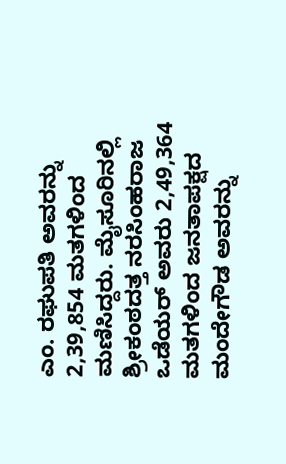ಎಂ. ರಘುಪತಿ ಅವರನ್ನು 2,39,854 ಮತಗಳಿಂದ ಮಣಿಸಿದ್ದರು. ಮೈಸೂರಿನಲ್ಲಿ ಶ್ರೀಕಂಠದತ್ತ ನರಸಿಂಹರಾಜ ಒಡೆಯರ್ ಅವರು 2,49,364 ಮತಗಳಿಂದ ಜನತಾಪಕ್ಷದ ಮಂದೇಗೌಡ ಅವರನ್ನು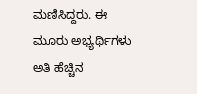ಮಣಿಸಿದ್ದರು. ಈ ಮೂರು ಅಭ್ಯರ್ಥಿಗಳು ಅತಿ ಹೆಚ್ಚಿನ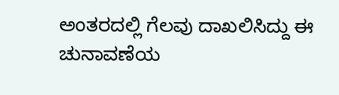ಅಂತರದಲ್ಲಿ ಗೆಲವು ದಾಖಲಿಸಿದ್ದು ಈ ಚುನಾವಣೆಯ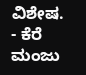ವಿಶೇಷ.
- ಕೆರೆ ಮಂಜು